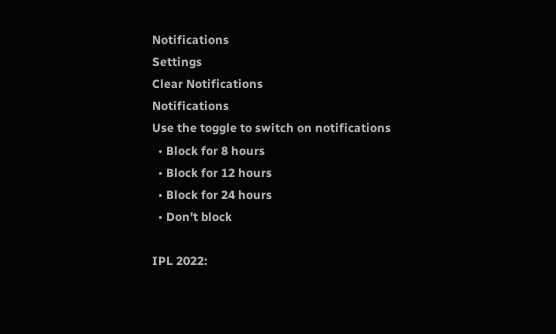Notifications
Settings
Clear Notifications
Notifications
Use the toggle to switch on notifications
  • Block for 8 hours
  • Block for 12 hours
  • Block for 24 hours
  • Don't block

IPL 2022: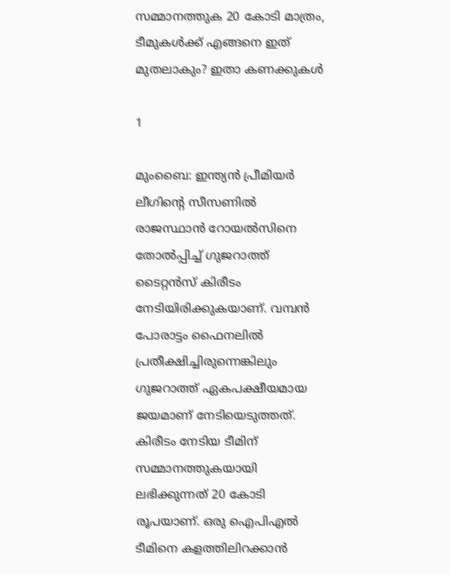സമ്മാനത്തുക 20 കോടി മാത്രം, ടീമുകള്‍ക്ക് എങ്ങനെ ഇത് മുതലാകും? ഇതാ കണക്കുകള്‍

1

മുംബൈ: ഇന്ത്യന്‍ പ്രീമിയര്‍ ലീഗിന്റെ സീസണില്‍ രാജസ്ഥാന്‍ റോയല്‍സിനെ തോല്‍പ്പിച്ച് ഗുജറാത്ത് ടൈറ്റന്‍സ് കിരീടം നേടിയിരിക്കുകയാണ്. വമ്പന്‍ പോരാട്ടം ഫൈനലില്‍ പ്രതീക്ഷിച്ചിരുന്നെങ്കിലും ഗുജറാത്ത് ഏകപക്ഷീയമായ ജയമാണ് നേടിയെടുത്തത്. കിരീടം നേടിയ ടീമിന് സമ്മാനത്തുകയായി ലഭിക്കുന്നത് 20 കോടി രൂപയാണ്. ഒരു ഐപിഎല്‍ ടീമിനെ കളത്തിലിറക്കാന്‍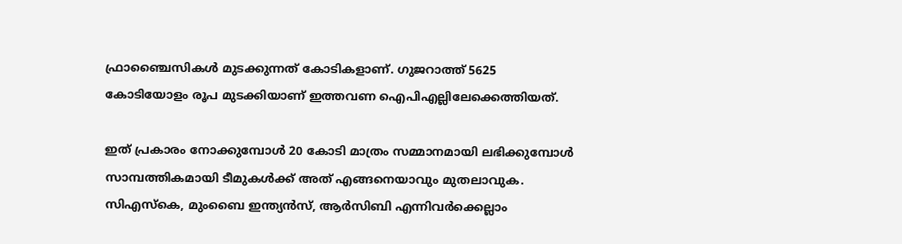ഫ്രാഞ്ചൈസികള്‍ മുടക്കുന്നത് കോടികളാണ്. ഗുജറാത്ത് 5625 കോടിയോളം രൂപ മുടക്കിയാണ് ഇത്തവണ ഐപിഎല്ലിലേക്കെത്തിയത്.

ഇത് പ്രകാരം നോക്കുമ്പോള്‍ 20 കോടി മാത്രം സമ്മാനമായി ലഭിക്കുമ്പോള്‍ സാമ്പത്തികമായി ടീമുകള്‍ക്ക് അത് എങ്ങനെയാവും മുതലാവുക. സിഎസ്‌കെ, മുംബൈ ഇന്ത്യന്‍സ്, ആര്‍സിബി എന്നിവര്‍ക്കെല്ലാം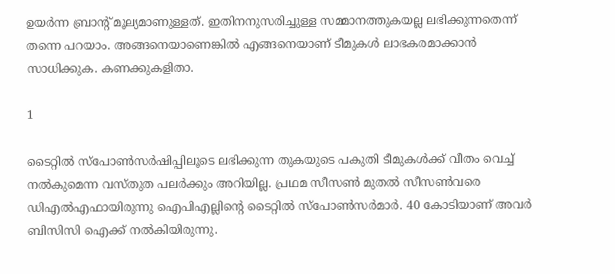ഉയര്‍ന്ന ബ്രാന്റ് മൂല്യമാണുള്ളത്. ഇതിനനുസരിച്ചുള്ള സമ്മാനത്തുകയല്ല ലഭിക്കുന്നതെന്ന് തന്നെ പറയാം. അങ്ങനെയാണെങ്കില്‍ എങ്ങനെയാണ് ടീമുകള്‍ ലാഭകരമാക്കാന്‍ സാധിക്കുക. കണക്കുകളിതാ.

1

ടൈറ്റില്‍ സ്‌പോണ്‍സര്‍ഷിപ്പിലൂടെ ലഭിക്കുന്ന തുകയുടെ പകുതി ടീമുകള്‍ക്ക് വീതം വെച്ച് നല്‍കുമെന്ന വസ്തുത പലര്‍ക്കും അറിയില്ല. പ്രഥമ സീസണ്‍ മുതല്‍ സീസണ്‍വരെ ഡിഎല്‍എഫായിരുന്നു ഐപിഎല്ലിന്റെ ടൈറ്റില്‍ സ്‌പോണ്‍സര്‍മാര്‍. 40 കോടിയാണ് അവര്‍ ബിസിസി ഐക്ക് നല്‍കിയിരുന്നു.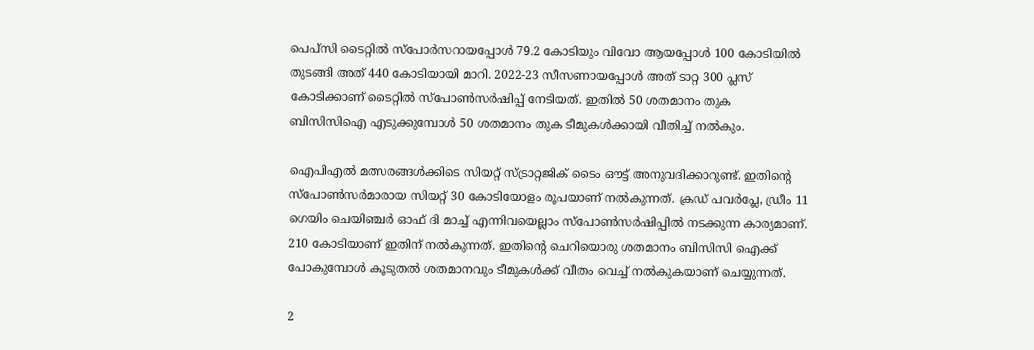പെപ്‌സി ടൈറ്റില്‍ സ്‌പോര്‍സറായപ്പോള്‍ 79.2 കോടിയും വിവോ ആയപ്പോള്‍ 100 കോടിയില്‍ തുടങ്ങി അത് 440 കോടിയായി മാറി. 2022-23 സീസണായപ്പോള്‍ അത് ടാറ്റ 300 പ്ലസ് കോടിക്കാണ് ടൈറ്റില്‍ സ്‌പോണ്‍സര്‍ഷിപ്പ് നേടിയത്. ഇതില്‍ 50 ശതമാനം തുക ബിസിസിഐ എടുക്കുമ്പോള്‍ 50 ശതമാനം തുക ടീമുകള്‍ക്കായി വീതിച്ച് നല്‍കും.

ഐപിഎല്‍ മത്സരങ്ങള്‍ക്കിടെ സിയറ്റ് സ്ട്രാറ്റജിക് ടൈം ഔട്ട് അനുവദിക്കാറുണ്ട്. ഇതിന്റെ സ്‌പോണ്‍സര്‍മാരായ സിയറ്റ് 30 കോടിയോളം രൂപയാണ് നല്‍കുന്നത്. ക്രഡ് പവര്‍പ്ലേ, ഡ്രീം 11 ഗെയിം ചെയിഞ്ചര്‍ ഓഫ് ദി മാച്ച് എന്നിവയെല്ലാം സ്‌പോണ്‍സര്‍ഷിപ്പില്‍ നടക്കുന്ന കാര്യമാണ്. 210 കോടിയാണ് ഇതിന് നല്‍കുന്നത്. ഇതിന്റെ ചെറിയൊരു ശതമാനം ബിസിസി ഐക്ക് പോകുമ്പോള്‍ കൂടുതല്‍ ശതമാനവും ടീമുകള്‍ക്ക് വീതം വെച്ച് നല്‍കുകയാണ് ചെയ്യുന്നത്.

2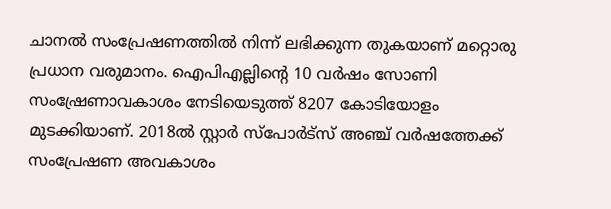ചാനല്‍ സംപ്രേഷണത്തില്‍ നിന്ന് ലഭിക്കുന്ന തുകയാണ് മറ്റൊരു പ്രധാന വരുമാനം. ഐപിഎല്ലിന്റെ 10 വര്‍ഷം സോണി സംഷ്രേണാവകാശം നേടിയെടുത്ത് 8207 കോടിയോളം മുടക്കിയാണ്. 2018ല്‍ സ്റ്റാര്‍ സ്‌പോര്‍ട്‌സ് അഞ്ച് വര്‍ഷത്തേക്ക് സംപ്രേഷണ അവകാശം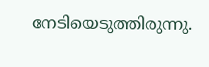നേടിയെടുത്തിരുന്നു.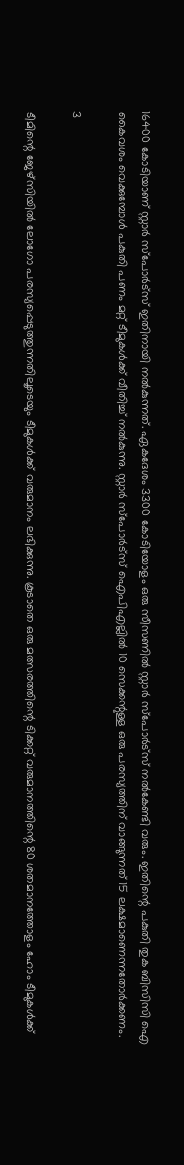16400 കോടിയാണ് സ്റ്റാര്‍ സ്‌പോര്‍ട്‌സ് ഇതിനായി നല്‍കുന്നത്. ഏകദേശം 3300 കോടിയോളം ഒരു സീസണില്‍ സ്റ്റാര്‍ സ്‌പോര്‍ട്‌സ് നല്‍കേണ്ടി വരും. ഇതിന്റെ പകുതി തുക ബിസിസി ഐ കൈവശം വെക്കുമ്പോള്‍ പകുതി പണം മറ്റ് ടീമുകള്‍ക്ക് വീതിച്ച് നല്‍കുന്നു. സ്റ്റാര്‍ സ്‌പോര്‍ട്‌സ് ഐപിഎല്ലില്‍ 10 സെക്കന്റുള്ള ഒരു പരസ്യത്തിന് വാങ്ങുന്നത് 15 ലക്ഷമാണെന്നതോര്‍ക്കണം.

3

ടീമിന്റെ ജേഴ്‌സിയില്‍ ലോഗോ പരസ്യപ്പെടുത്തുന്നതിലൂടെയും ടീമുകള്‍ക്ക് വരുമാനം ലഭിക്കുന്നു. കൂടാതെ ഒരു മത്സരത്തിന്റെ ടിക്കറ്റ് വരുമാനത്തിന്റെ 80 ശതമാനത്തോളം ഹോം ടീമുകള്‍ക്ക്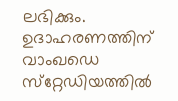ലഭിക്കും. ഉദാഹരണത്തിന് വാംഖഡെ സ്‌റ്റേഡിയത്തില്‍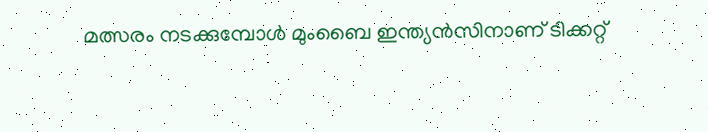മത്സരം നടക്കുമ്പോള്‍ മുംബൈ ഇന്ത്യന്‍സിനാണ് ടിക്കറ്റ്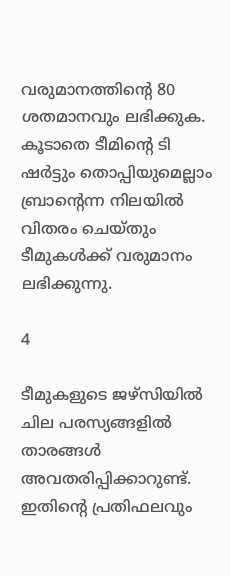വരുമാനത്തിന്റെ 80 ശതമാനവും ലഭിക്കുക. കൂടാതെ ടീമിന്റെ ടി ഷര്‍ട്ടും തൊപ്പിയുമെല്ലാം ബ്രാന്റെന്ന നിലയില്‍ വിതരം ചെയ്തും ടീമുകള്‍ക്ക് വരുമാനം ലഭിക്കുന്നു.

4

ടീമുകളുടെ ജഴ്‌സിയില്‍ ചില പരസ്യങ്ങളില്‍ താരങ്ങള്‍ അവതരിപ്പിക്കാറുണ്ട്. ഇതിന്റെ പ്രതിഫലവും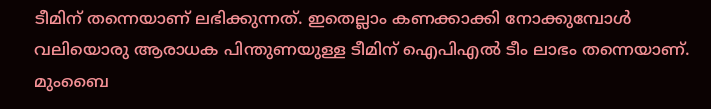ടീമിന് തന്നെയാണ് ലഭിക്കുന്നത്. ഇതെല്ലാം കണക്കാക്കി നോക്കുമ്പോള്‍ വലിയൊരു ആരാധക പിന്തുണയുള്ള ടീമിന് ഐപിഎല്‍ ടീം ലാഭം തന്നെയാണ്. മുംബൈ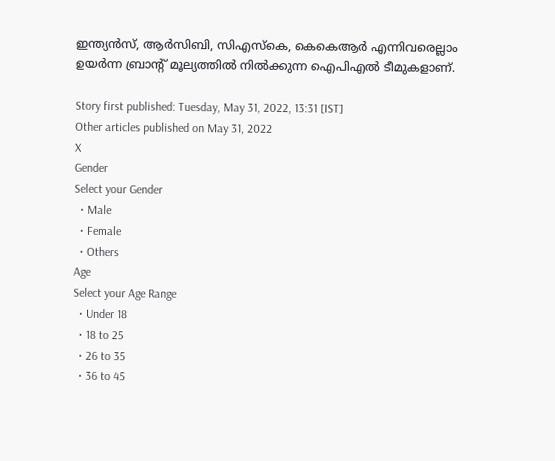ഇന്ത്യന്‍സ്, ആര്‍സിബി, സിഎസ്‌കെ, കെകെആര്‍ എന്നിവരെല്ലാം ഉയര്‍ന്ന ബ്രാന്റ് മൂല്യത്തില്‍ നില്‍ക്കുന്ന ഐപിഎല്‍ ടീമുകളാണ്.

Story first published: Tuesday, May 31, 2022, 13:31 [IST]
Other articles published on May 31, 2022
X
Gender
Select your Gender
  • Male
  • Female
  • Others
Age
Select your Age Range
  • Under 18
  • 18 to 25
  • 26 to 35
  • 36 to 45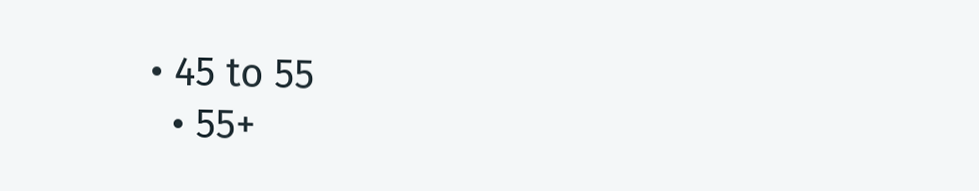• 45 to 55
  • 55+